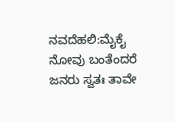ನವದೆಹಲಿ:ಮೈಕೈ ನೋವು ಬಂತೆಂದರೆ ಜನರು ಸ್ವತಃ ತಾವೇ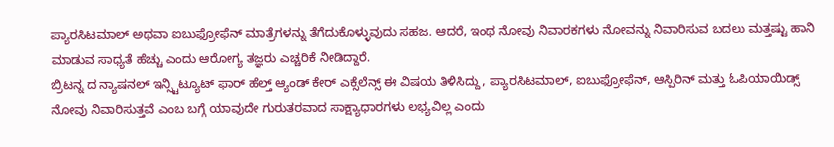ಪ್ಯಾರಸಿಟಮಾಲ್ ಅಥವಾ ಐಬುಫ್ರೋಫೆನ್ ಮಾತ್ರೆಗಳನ್ನು ತೆಗೆದುಕೊಳ್ಳುವುದು ಸಹಜ. ಆದರೆ, ಇಂಥ ನೋವು ನಿವಾರಕಗಳು ನೋವನ್ನು ನಿವಾರಿಸುವ ಬದಲು ಮತ್ತಷ್ಟು ಹಾನಿ ಮಾಡುವ ಸಾಧ್ಯತೆ ಹೆಚ್ಚು ಎಂದು ಆರೋಗ್ಯ ತಜ್ಞರು ಎಚ್ಚರಿಕೆ ನೀಡಿದ್ದಾರೆ.
ಬ್ರಿಟನ್ನ ದ ನ್ಯಾಷನಲ್ ಇನ್ಸ್ಟಿಟ್ಯೂಟ್ ಫಾರ್ ಹೆಲ್ತ್ ಆ್ಯಂಡ್ ಕೇರ್ ಎಕ್ಸೆಲೆನ್ಸ್ ಈ ವಿಷಯ ತಿಳಿಸಿದ್ದು, ಪ್ಯಾರಸಿಟಮಾಲ್, ಐಬುಫ್ರೋಫೆನ್, ಆಸ್ಪಿರಿನ್ ಮತ್ತು ಓಪಿಯಾಯಿಡ್ಸ್ ನೋವು ನಿವಾರಿಸುತ್ತವೆ ಎಂಬ ಬಗ್ಗೆ ಯಾವುದೇ ಗುರುತರವಾದ ಸಾಕ್ಷ್ಯಾಧಾರಗಳು ಲಭ್ಯವಿಲ್ಲ ಎಂದು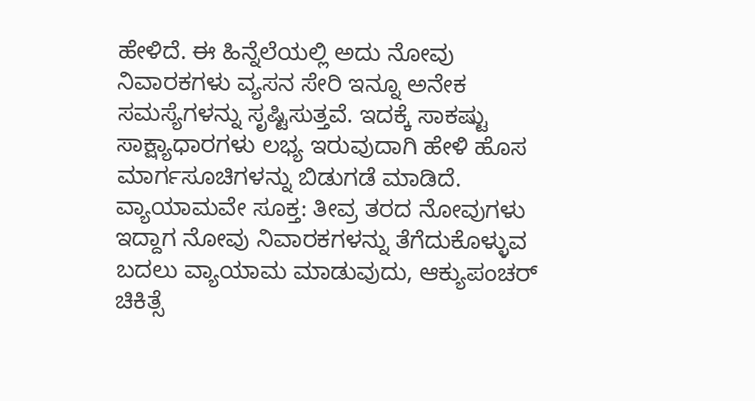ಹೇಳಿದೆ. ಈ ಹಿನ್ನೆಲೆಯಲ್ಲಿ ಅದು ನೋವು ನಿವಾರಕಗಳು ವ್ಯಸನ ಸೇರಿ ಇನ್ನೂ ಅನೇಕ ಸಮಸ್ಯೆಗಳನ್ನು ಸೃಷ್ಟಿಸುತ್ತವೆ. ಇದಕ್ಕೆ ಸಾಕಷ್ಟು ಸಾಕ್ಷ್ಯಾಧಾರಗಳು ಲಭ್ಯ ಇರುವುದಾಗಿ ಹೇಳಿ ಹೊಸ ಮಾರ್ಗಸೂಚಿಗಳನ್ನು ಬಿಡುಗಡೆ ಮಾಡಿದೆ.
ವ್ಯಾಯಾಮವೇ ಸೂಕ್ತ: ತೀವ್ರ ತರದ ನೋವುಗಳು ಇದ್ದಾಗ ನೋವು ನಿವಾರಕಗಳನ್ನು ತೆಗೆದುಕೊಳ್ಳುವ ಬದಲು ವ್ಯಾಯಾಮ ಮಾಡುವುದು, ಆಕ್ಯುಪಂಚರ್ ಚಿಕಿತ್ಸೆ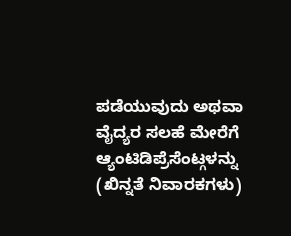ಪಡೆಯುವುದು ಅಥವಾ ವೈದ್ಯರ ಸಲಹೆ ಮೇರೆಗೆ ಆ್ಯಂಟಿಡಿಪ್ರೆಸೆಂಟ್ಗಳನ್ನು (ಖಿನ್ನತೆ ನಿವಾರಕಗಳು)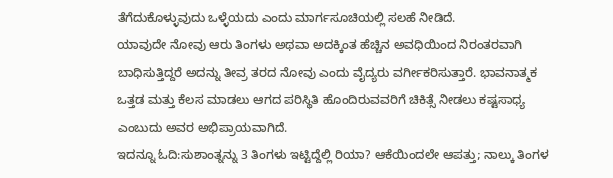ತೆಗೆದುಕೊಳ್ಳುವುದು ಒಳ್ಳೆಯದು ಎಂದು ಮಾರ್ಗಸೂಚಿಯಲ್ಲಿ ಸಲಹೆ ನೀಡಿದೆ.
ಯಾವುದೇ ನೋವು ಆರು ತಿಂಗಳು ಅಥವಾ ಅದಕ್ಕಿಂತ ಹೆಚ್ಚಿನ ಅವಧಿಯಿಂದ ನಿರಂತರವಾಗಿ ಬಾಧಿಸುತ್ತಿದ್ದರೆ ಅದನ್ನು ತೀವ್ರ ತರದ ನೋವು ಎಂದು ವೈದ್ಯರು ವರ್ಗೀಕರಿಸುತ್ತಾರೆ. ಭಾವನಾತ್ಮಕ ಒತ್ತಡ ಮತ್ತು ಕೆಲಸ ಮಾಡಲು ಆಗದ ಪರಿಸ್ಥಿತಿ ಹೊಂದಿರುವವರಿಗೆ ಚಿಕಿತ್ಸೆ ನೀಡಲು ಕಷ್ಟಸಾಧ್ಯ ಎಂಬುದು ಅವರ ಅಭಿಪ್ರಾಯವಾಗಿದೆ.
ಇದನ್ನೂ ಓದಿ:ಸುಶಾಂತ್ನನ್ನು 3 ತಿಂಗಳು ಇಟ್ಟಿದ್ದೆಲ್ಲಿ ರಿಯಾ? ಆಕೆಯಿಂದಲೇ ಆಪತ್ತು; ನಾಲ್ಕು ತಿಂಗಳ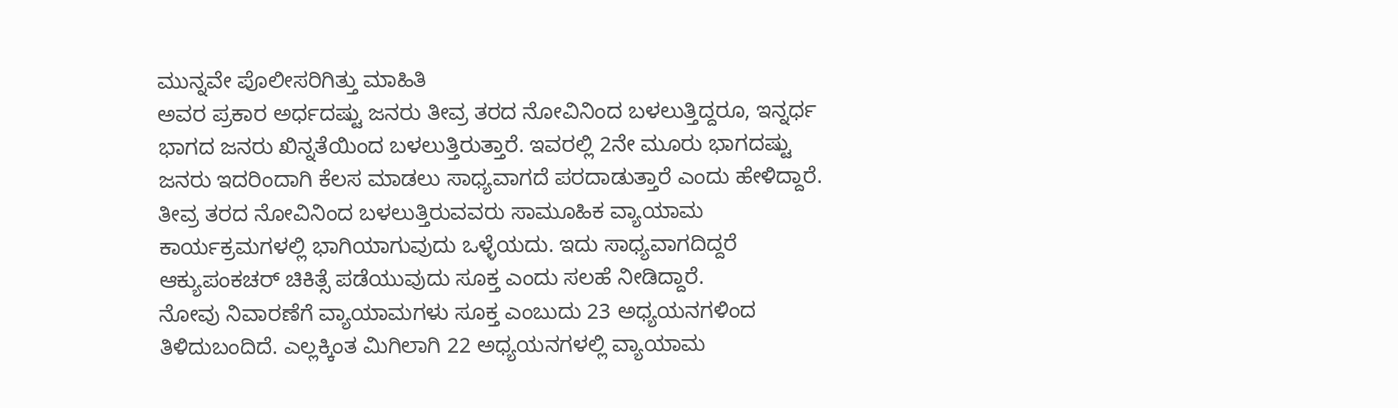ಮುನ್ನವೇ ಪೊಲೀಸರಿಗಿತ್ತು ಮಾಹಿತಿ
ಅವರ ಪ್ರಕಾರ ಅರ್ಧದಷ್ಟು ಜನರು ತೀವ್ರ ತರದ ನೋವಿನಿಂದ ಬಳಲುತ್ತಿದ್ದರೂ, ಇನ್ನರ್ಧ ಭಾಗದ ಜನರು ಖಿನ್ನತೆಯಿಂದ ಬಳಲುತ್ತಿರುತ್ತಾರೆ. ಇವರಲ್ಲಿ 2ನೇ ಮೂರು ಭಾಗದಷ್ಟು ಜನರು ಇದರಿಂದಾಗಿ ಕೆಲಸ ಮಾಡಲು ಸಾಧ್ಯವಾಗದೆ ಪರದಾಡುತ್ತಾರೆ ಎಂದು ಹೇಳಿದ್ದಾರೆ.
ತೀವ್ರ ತರದ ನೋವಿನಿಂದ ಬಳಲುತ್ತಿರುವವರು ಸಾಮೂಹಿಕ ವ್ಯಾಯಾಮ ಕಾರ್ಯಕ್ರಮಗಳಲ್ಲಿ ಭಾಗಿಯಾಗುವುದು ಒಳ್ಳೆಯದು. ಇದು ಸಾಧ್ಯವಾಗದಿದ್ದರೆ ಆಕ್ಯುಪಂಕಚರ್ ಚಿಕಿತ್ಸೆ ಪಡೆಯುವುದು ಸೂಕ್ತ ಎಂದು ಸಲಹೆ ನೀಡಿದ್ದಾರೆ.
ನೋವು ನಿವಾರಣೆಗೆ ವ್ಯಾಯಾಮಗಳು ಸೂಕ್ತ ಎಂಬುದು 23 ಅಧ್ಯಯನಗಳಿಂದ ತಿಳಿದುಬಂದಿದೆ. ಎಲ್ಲಕ್ಕಿಂತ ಮಿಗಿಲಾಗಿ 22 ಅಧ್ಯಯನಗಳಲ್ಲಿ ವ್ಯಾಯಾಮ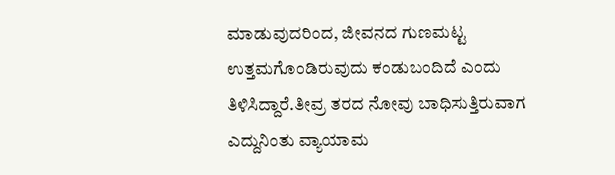ಮಾಡುವುದರಿಂದ, ಜೀವನದ ಗುಣಮಟ್ಟ ಉತ್ತಮಗೊಂಡಿರುವುದು ಕಂಡುಬಂದಿದೆ ಎಂದು ತಿಳಿಸಿದ್ದಾರೆ.ತೀವ್ರ ತರದ ನೋವು ಬಾಧಿಸುತ್ತಿರುವಾಗ ಎದ್ದುನಿಂತು ವ್ಯಾಯಾಮ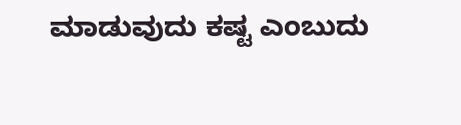ಮಾಡುವುದು ಕಷ್ಟ ಎಂಬುದು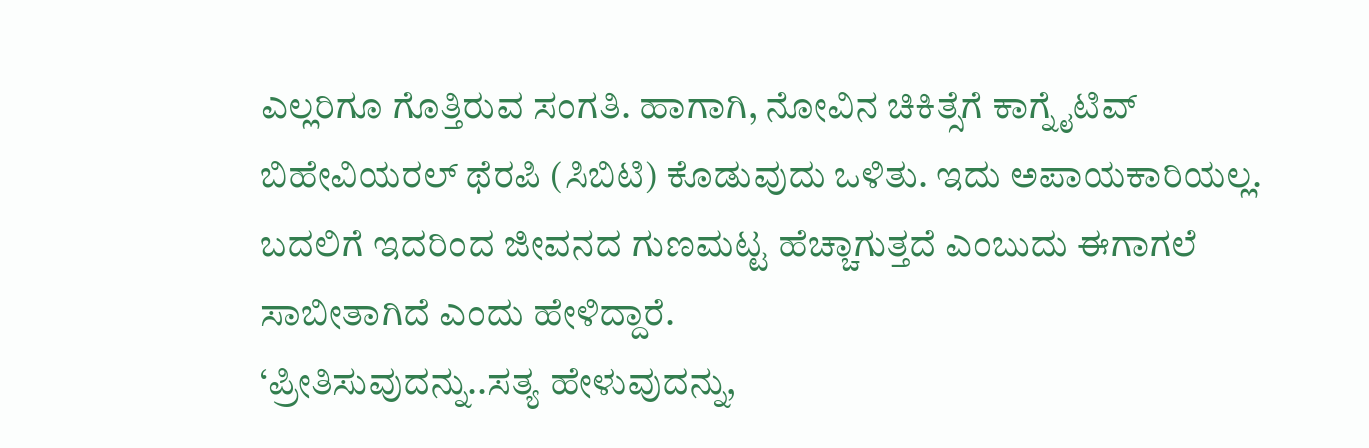ಎಲ್ಲರಿಗೂ ಗೊತ್ತಿರುವ ಸಂಗತಿ. ಹಾಗಾಗಿ, ನೋವಿನ ಚಿಕಿತ್ಸೆಗೆ ಕಾಗ್ನೈಟಿವ್ ಬಿಹೇವಿಯರಲ್ ಥೆರಪಿ (ಸಿಬಿಟಿ) ಕೊಡುವುದು ಒಳಿತು. ಇದು ಅಪಾಯಕಾರಿಯಲ್ಲ. ಬದಲಿಗೆ ಇದರಿಂದ ಜೀವನದ ಗುಣಮಟ್ಟ ಹೆಚ್ಚಾಗುತ್ತದೆ ಎಂಬುದು ಈಗಾಗಲೆ ಸಾಬೀತಾಗಿದೆ ಎಂದು ಹೇಳಿದ್ದಾರೆ.
‘ಪ್ರೀತಿಸುವುದನ್ನು..ಸತ್ಯ ಹೇಳುವುದನ್ನು,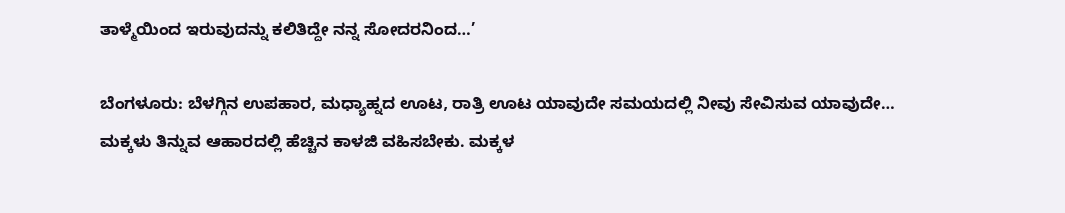ತಾಳ್ಮೆಯಿಂದ ಇರುವುದನ್ನು ಕಲಿತಿದ್ದೇ ನನ್ನ ಸೋದರನಿಂದ…’

ಬೆಂಗಳೂರು: ಬೆಳಗ್ಗಿನ ಉಪಹಾರ, ಮಧ್ಯಾಹ್ನದ ಊಟ, ರಾತ್ರಿ ಊಟ ಯಾವುದೇ ಸಮಯದಲ್ಲಿ ನೀವು ಸೇವಿಸುವ ಯಾವುದೇ…
ಮಕ್ಕಳು ತಿನ್ನುವ ಆಹಾರದಲ್ಲಿ ಹೆಚ್ಚಿನ ಕಾಳಜಿ ವಹಿಸಬೇಕು. ಮಕ್ಕಳ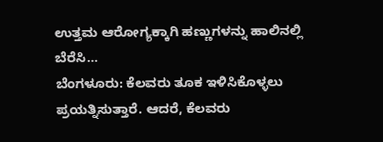ಉತ್ತಮ ಆರೋಗ್ಯಕ್ಕಾಗಿ ಹಣ್ಣುಗಳನ್ನು ಹಾಲಿನಲ್ಲಿ ಬೆರೆಸಿ…
ಬೆಂಗಳೂರು: ಕೆಲವರು ತೂಕ ಇಳಿಸಿಕೊಳ್ಳಲು ಪ್ರಯತ್ನಿಸುತ್ತಾರೆ. ಆದರೆ, ಕೆಲವರು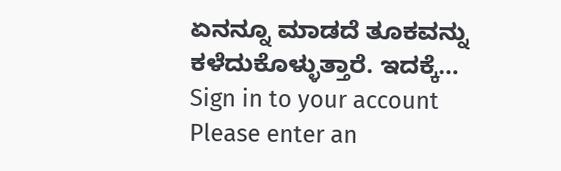ಏನನ್ನೂ ಮಾಡದೆ ತೂಕವನ್ನು ಕಳೆದುಕೊಳ್ಳುತ್ತಾರೆ. ಇದಕ್ಕೆ…
Sign in to your account
Please enter an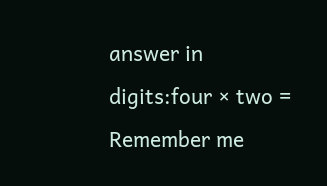answer in digits:four × two =
Remember me